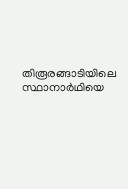തിരൂരങ്ങാടിയിലെ സ്ഥാനാർഥിയെ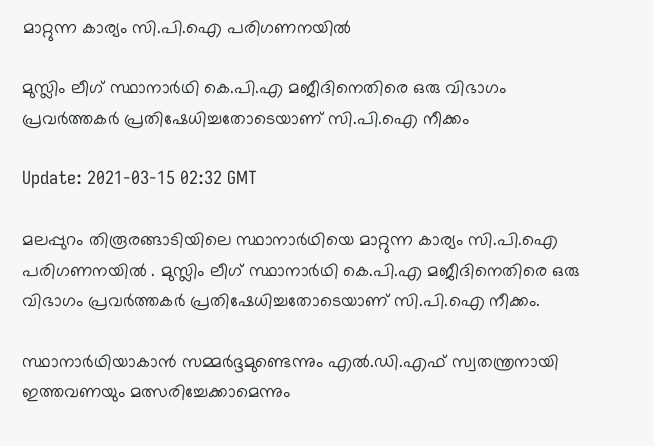മാറ്റുന്ന കാര്യം സി.പി.ഐ പരിഗണനയിൽ

മുസ്ലിം ലീഗ് സ്ഥാനാർഥി കെ.പി.എ മജീദിനെതിരെ ഒരു വിഭാഗം പ്രവർത്തകർ പ്രതിഷേധിച്ചതോടെയാണ് സി.പി.ഐ നീക്കം

Update: 2021-03-15 02:32 GMT

മലപ്പുറം തിരൂരങ്ങാടിയിലെ സ്ഥാനാർഥിയെ മാറ്റുന്ന കാര്യം സി.പി.ഐ പരിഗണനയിൽ . മുസ്ലിം ലീഗ് സ്ഥാനാർഥി കെ.പി.എ മജീദിനെതിരെ ഒരു വിഭാഗം പ്രവർത്തകർ പ്രതിഷേധിച്ചതോടെയാണ് സി.പി.ഐ നീക്കം.

സ്ഥാനാർഥിയാകാൻ സമ്മർദ്ദമുണ്ടെന്നും എല്‍.ഡി.എഫ് സ്വതന്ത്രനായി ഇത്തവണയും മത്സരിച്ചേക്കാമെന്നും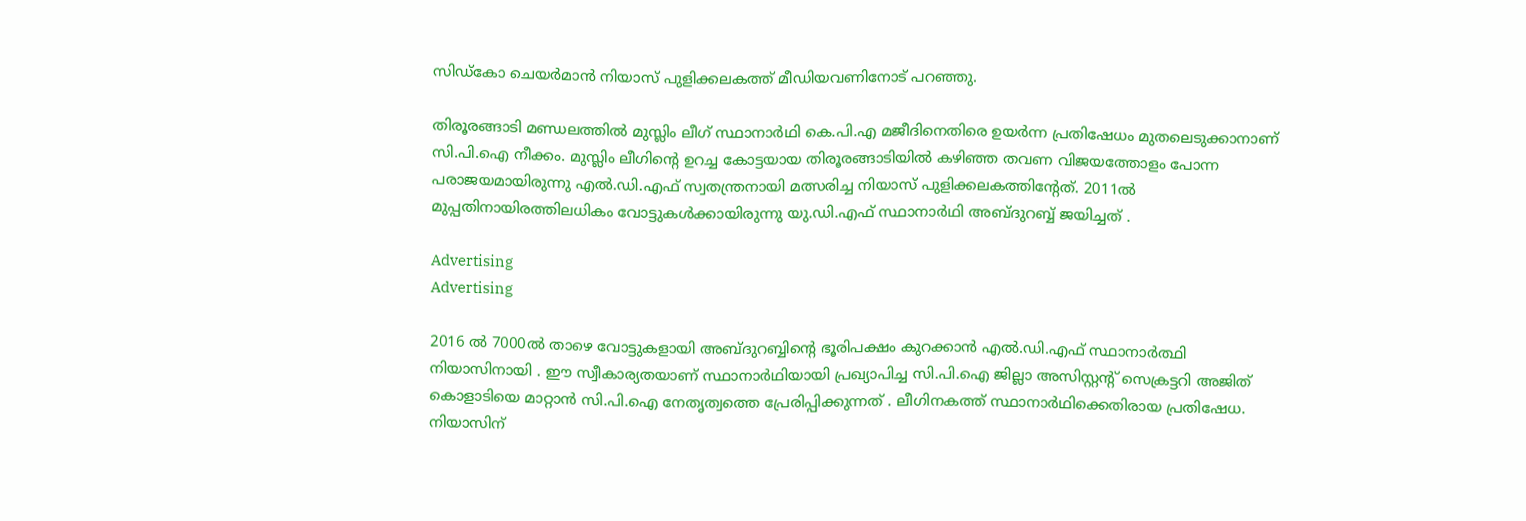സിഡ്കോ ചെയർമാൻ നിയാസ് പുളിക്കലകത്ത് മീഡിയവണിനോട് പറഞ്ഞു.

തിരൂരങ്ങാടി മണ്ഡലത്തിൽ മുസ്ലിം ലീഗ് സ്ഥാനാർഥി കെ.പി.എ മജീദിനെതിരെ ഉയർന്ന പ്രതിഷേധം മുതലെടുക്കാനാണ് സി.പി.ഐ നീക്കം. മുസ്ലിം ലീഗിന്‍റെ ഉറച്ച കോട്ടയായ തിരൂരങ്ങാടിയിൽ കഴിഞ്ഞ തവണ വിജയത്തോളം പോന്ന പരാജയമായിരുന്നു എൽ.ഡി.എഫ് സ്വതന്ത്രനായി മത്സരിച്ച നിയാസ് പുളിക്കലകത്തിന്‍റേത്. 2011ൽ മുപ്പതിനായിരത്തിലധികം വോട്ടുകൾക്കായിരുന്നു യു.ഡി.എഫ് സ്ഥാനാര്‍ഥി അബ്ദുറബ്ബ് ജയിച്ചത് .

Advertising
Advertising

2016 ൽ 7000ൽ താഴെ വോട്ടുകളായി അബ്ദുറബ്ബിന്‍റെ ഭൂരിപക്ഷം കുറക്കാൻ എൽ.ഡി.എഫ് സ്ഥാനാർത്ഥി നിയാസിനായി . ഈ സ്വീകാര്യതയാണ് സ്ഥാനാർഥിയായി പ്രഖ്യാപിച്ച സി.പി.ഐ ജില്ലാ അസിസ്റ്റന്‍റ് സെക്രട്ടറി അജിത് കൊളാടിയെ മാറ്റാൻ സി.പി.ഐ നേതൃത്വത്തെ പ്രേരിപ്പിക്കുന്നത് . ലീഗിനകത്ത് സ്ഥാനാർഥിക്കെതിരായ പ്രതിഷേധ. നിയാസിന്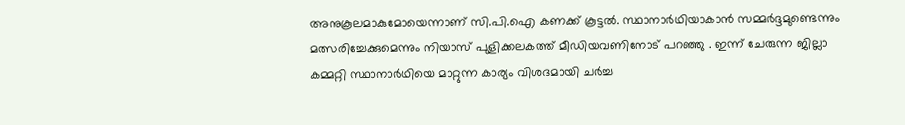അനുകൂലമാകുമോയെന്നാണ് സി.പി.ഐ കണക്ക് കൂട്ടൽ. സ്ഥാനാർഥിയാകാൻ സമ്മർദ്ദമുണ്ടെന്നും മത്സരിച്ചേക്കുമെന്നും നിയാസ് പുളിക്കലകത്ത് മീഡിയവണിനോട് പറഞ്ഞു . ഇന്ന് ചേരുന്ന ജില്ലാ കമ്മറ്റി സ്ഥാനാർഥിയെ മാറ്റുന്ന കാര്യം വിശദമായി ചർച്ച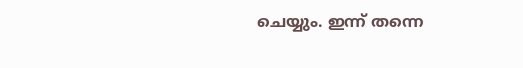ചെയ്യും. ഇന്ന് തന്നെ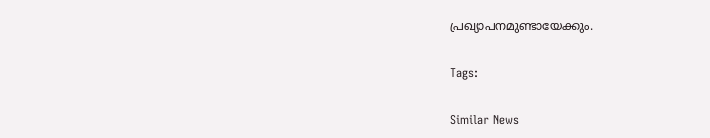പ്രഖ്യാപനമുണ്ടായേക്കും.

Tags:

Similar News